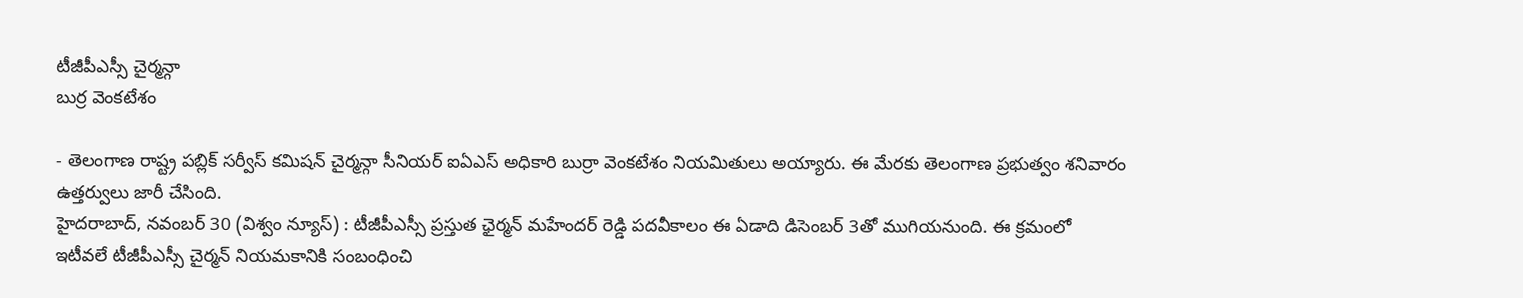టీజీపీఎస్సీ చైర్మన్గా
బుర్ర వెంకటేశం

- తెలంగాణ రాష్ట్ర పబ్లిక్ సర్వీస్ కమిషన్ చైర్మన్గా సీనియర్ ఐఏఎస్ అధికారి బుర్రా వెంకటేశం నియమితులు అయ్యారు. ఈ మేరకు తెలంగాణ ప్రభుత్వం శనివారం ఉత్తర్వులు జారీ చేసింది.
హైదరాబాద్, నవంబర్ 30 (విశ్వం న్యూస్) : టీజీపీఎస్సీ ప్రస్తుత ఛైర్మన్ మహేందర్ రెడ్డి పదవీకాలం ఈ ఏడాది డిసెంబర్ 3తో ముగియనుంది. ఈ క్రమంలో ఇటీవలే టీజీపీఎస్సీ చైర్మన్ నియమకానికి సంబంధించి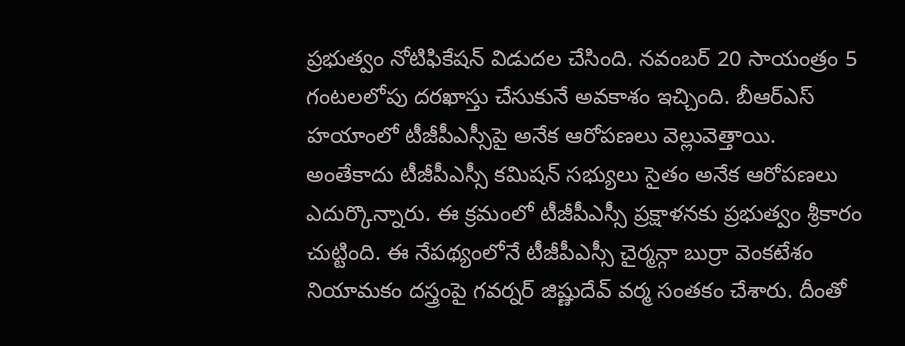ప్రభుత్వం నోటిఫికేషన్ విడుదల చేసింది. నవంబర్ 20 సాయంత్రం 5 గంటలలోపు దరఖాస్తు చేసుకునే అవకాశం ఇచ్చింది. బీఆర్ఎస్ హయాంలో టీజీపీఎస్సీపై అనేక ఆరోపణలు వెల్లువెత్తాయి. అంతేకాదు టీజీపీఎస్సీ కమిషన్ సభ్యులు సైతం అనేక ఆరోపణలు ఎదుర్కొన్నారు. ఈ క్రమంలో టీజీపీఎస్సీ ప్రక్షాళనకు ప్రభుత్వం శ్రీకారం చుట్టింది. ఈ నేపథ్యంలోనే టీజీపీఎస్సీ చైర్మన్గా బుర్రా వెంకటేశం నియామకం దస్త్రంపై గవర్నర్ జిష్ణుదేవ్ వర్మ సంతకం చేశారు. దీంతో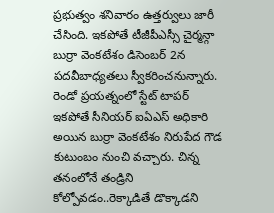ప్రభుత్వం శనివారం ఉత్తర్వులు జారీ చేసింది. ఇకపోతే టీజీపీఎస్సీ చైర్మన్గా బుర్రా వెంకటేశం డిసెంబర్ 2న పదవీబాధ్యతలు స్వీకరించనున్నారు.
రెండో ప్రయత్నంలో స్టేట్ టాపర్
ఇకపోతే సీనియర్ ఐఏఎస్ అధికారి అయిన బుర్రా వెంకటేశం నిరుపేద గౌడ కుటుంబం నుంచి వచ్చారు. చిన్న తనంలోనే తండ్రిని కోల్పోవడం..రెక్కాడితే డొక్కాడని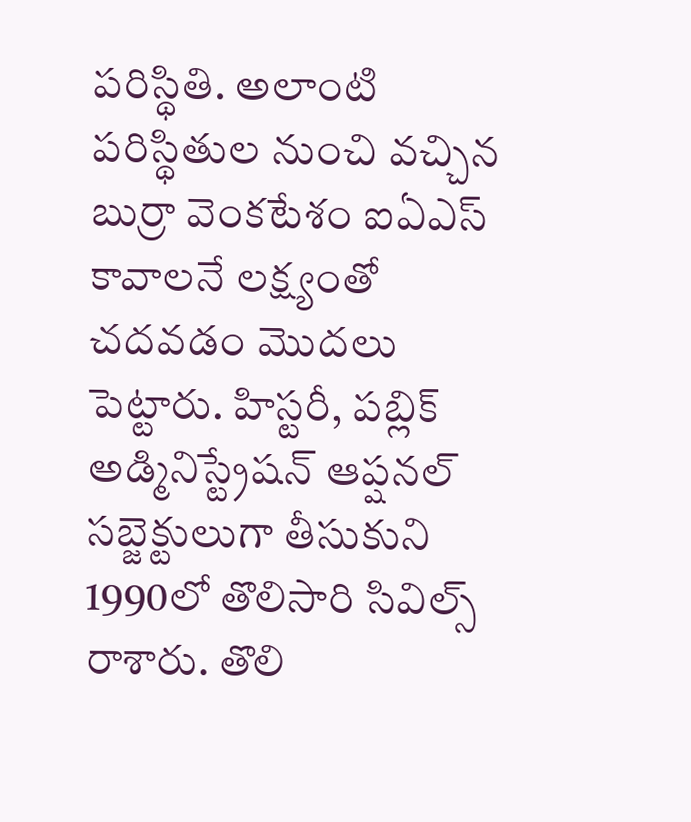పరిస్థితి. అలాంటి పరిస్థితుల నుంచి వచ్చిన బుర్రా వెంకటేశం ఐఏఎస్ కావాలనే లక్ష్యంతో చదవడం మెుదలు పెట్టారు. హిస్టరీ, పబ్లిక్ అడ్మినిస్ట్రేషన్ ఆప్షనల్ సబ్జెక్టులుగా తీసుకుని 1990లో తొలిసారి సివిల్స్ రాశారు. తొలి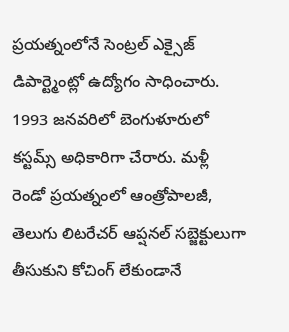ప్రయత్నంలోనే సెంట్రల్ ఎక్సైజ్ డిపార్ట్మెంట్లో ఉద్యోగం సాధించారు. 1993 జనవరిలో బెంగుళూరులో కస్టమ్స్ అధికారిగా చేరారు. మళ్లీ రెండో ప్రయత్నంలో ఆంత్రోపాలజీ, తెలుగు లిటరేచర్ ఆప్షనల్ సబ్జెక్టులుగా తీసుకుని కోచింగ్ లేకుండానే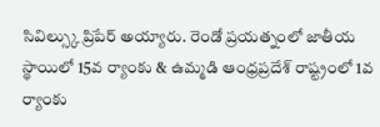సివిల్స్కు ప్రిపేర్ అయ్యారు. రెండో ప్రయత్నంలో జాతీయ స్థాయిలో 15వ ర్యాంకు & ఉమ్మడి ఆంధ్రప్రదేశ్ రాష్ట్రంలో 1వ ర్యాంకు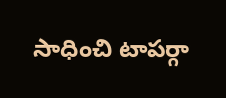సాధించి టాపర్గా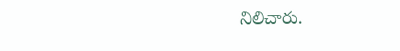నిలిచారు.